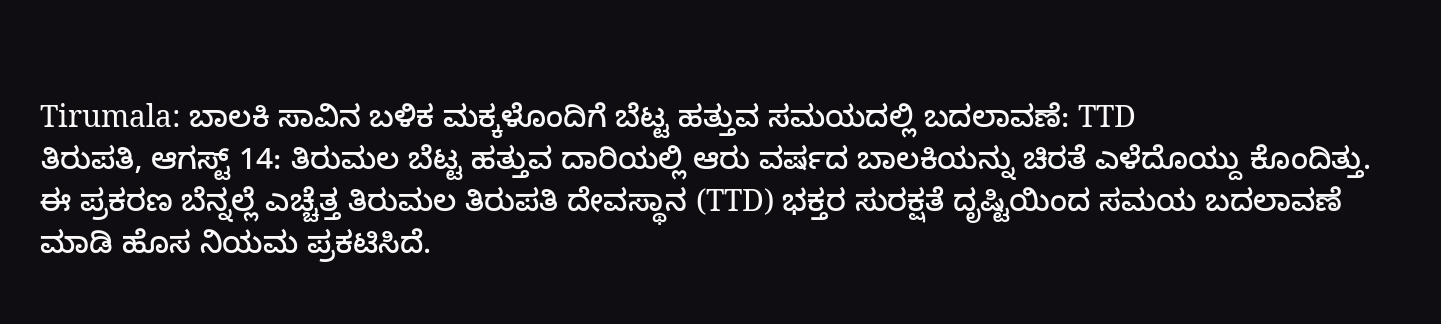Tirumala: ಬಾಲಕಿ ಸಾವಿನ ಬಳಿಕ ಮಕ್ಕಳೊಂದಿಗೆ ಬೆಟ್ಟ ಹತ್ತುವ ಸಮಯದಲ್ಲಿ ಬದಲಾವಣೆ: TTD
ತಿರುಪತಿ, ಆಗಸ್ಟ್ 14: ತಿರುಮಲ ಬೆಟ್ಟ ಹತ್ತುವ ದಾರಿಯಲ್ಲಿ ಆರು ವರ್ಷದ ಬಾಲಕಿಯನ್ನು ಚಿರತೆ ಎಳೆದೊಯ್ದು ಕೊಂದಿತ್ತು. ಈ ಪ್ರಕರಣ ಬೆನ್ನಲ್ಲೆ ಎಚ್ಚೆತ್ತ ತಿರುಮಲ ತಿರುಪತಿ ದೇವಸ್ಥಾನ (TTD) ಭಕ್ತರ ಸುರಕ್ಷತೆ ದೃಷ್ಟಿಯಿಂದ ಸಮಯ ಬದಲಾವಣೆ ಮಾಡಿ ಹೊಸ ನಿಯಮ ಪ್ರಕಟಿಸಿದೆ.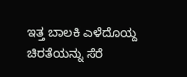ಇತ್ತ ಬಾಲಕಿ ಎಳೆದೊಯ್ದ ಚಿರತೆಯನ್ನು ಸೆರೆ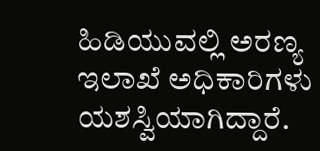ಹಿಡಿಯುವಲ್ಲಿ ಅರಣ್ಯ ಇಲಾಖೆ ಅಧಿಕಾರಿಗಳು ಯಶಸ್ವಿಯಾಗಿದ್ದಾರೆ.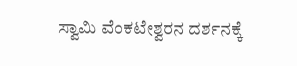ಸ್ವಾಮಿ ವೆಂಕಟೇಶ್ವರನ ದರ್ಶನಕ್ಕೆ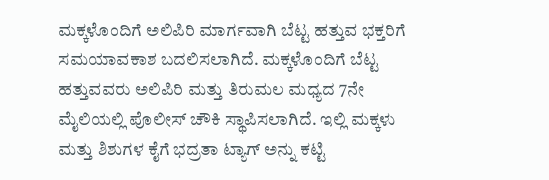ಮಕ್ಕಳೊಂದಿಗೆ ಅಲಿಪಿರಿ ಮಾರ್ಗವಾಗಿ ಬೆಟ್ಟ ಹತ್ತುವ ಭಕ್ತರಿಗೆ ಸಮಯಾವಕಾಶ ಬದಲಿಸಲಾಗಿದೆ. ಮಕ್ಕಳೊಂದಿಗೆ ಬೆಟ್ಟ ಹತ್ತುವವರು ಅಲಿಪಿರಿ ಮತ್ತು ತಿರುಮಲ ಮಧ್ಯದ 7ನೇ ಮೈಲಿಯಲ್ಲಿ ಪೊಲೀಸ್ ಚೌಕಿ ಸ್ಥಾಪಿಸಲಾಗಿದೆ. ಇಲ್ಲಿ ಮಕ್ಕಳು ಮತ್ತು ಶಿಶುಗಳ ಕೈಗೆ ಭದ್ರತಾ ಟ್ಯಾಗ್ ಅನ್ನು ಕಟ್ಟಿ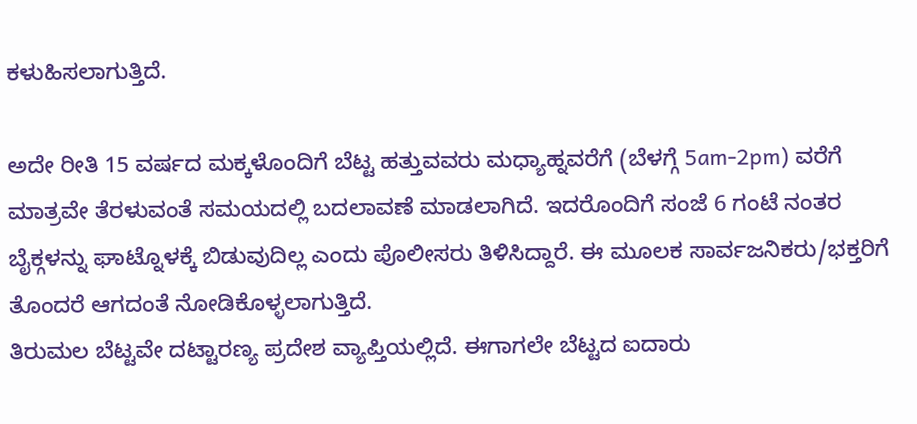ಕಳುಹಿಸಲಾಗುತ್ತಿದೆ.

ಅದೇ ರೀತಿ 15 ವರ್ಷದ ಮಕ್ಕಳೊಂದಿಗೆ ಬೆಟ್ಟ ಹತ್ತುವವರು ಮಧ್ಯಾಹ್ನವರೆಗೆ (ಬೆಳಗ್ಗೆ 5am-2pm) ವರೆಗೆ ಮಾತ್ರವೇ ತೆರಳುವಂತೆ ಸಮಯದಲ್ಲಿ ಬದಲಾವಣೆ ಮಾಡಲಾಗಿದೆ. ಇದರೊಂದಿಗೆ ಸಂಜೆ 6 ಗಂಟೆ ನಂತರ ಬೈಕ್ಗಳನ್ನು ಘಾಟ್ನೊಳಕ್ಕೆ ಬಿಡುವುದಿಲ್ಲ ಎಂದು ಪೊಲೀಸರು ತಿಳಿಸಿದ್ದಾರೆ. ಈ ಮೂಲಕ ಸಾರ್ವಜನಿಕರು/ಭಕ್ತರಿಗೆ ತೊಂದರೆ ಆಗದಂತೆ ನೋಡಿಕೊಳ್ಳಲಾಗುತ್ತಿದೆ.
ತಿರುಮಲ ಬೆಟ್ಟವೇ ದಟ್ಟಾರಣ್ಯ ಪ್ರದೇಶ ವ್ಯಾಪ್ತಿಯಲ್ಲಿದೆ. ಈಗಾಗಲೇ ಬೆಟ್ಟದ ಐದಾರು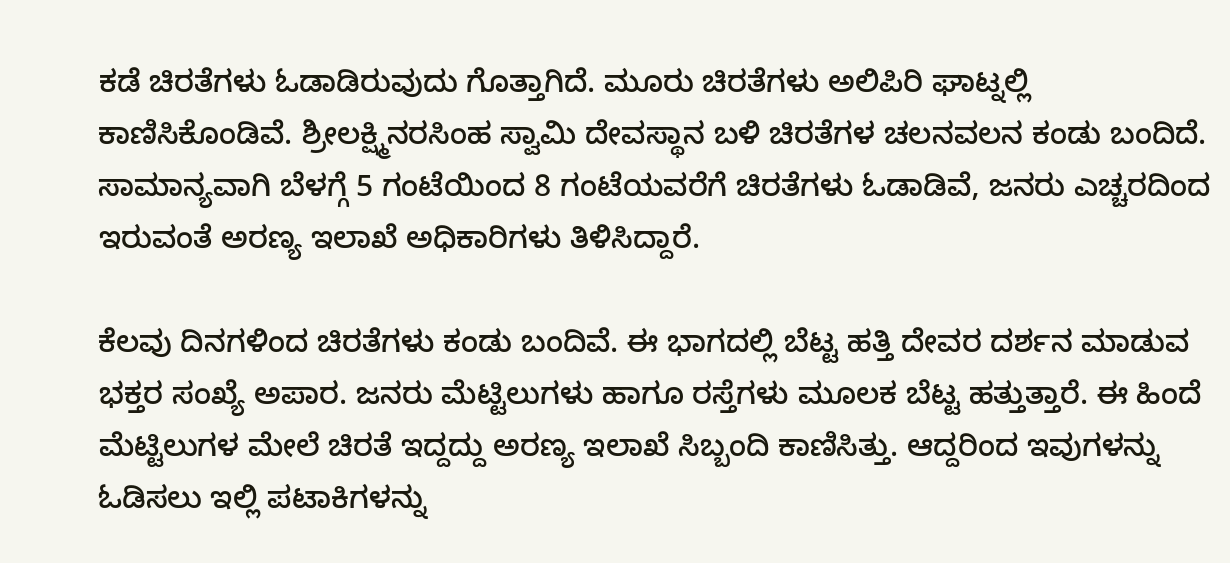ಕಡೆ ಚಿರತೆಗಳು ಓಡಾಡಿರುವುದು ಗೊತ್ತಾಗಿದೆ. ಮೂರು ಚಿರತೆಗಳು ಅಲಿಪಿರಿ ಘಾಟ್ನಲ್ಲಿ ಕಾಣಿಸಿಕೊಂಡಿವೆ. ಶ್ರೀಲಕ್ಷ್ಮಿನರಸಿಂಹ ಸ್ವಾಮಿ ದೇವಸ್ಥಾನ ಬಳಿ ಚಿರತೆಗಳ ಚಲನವಲನ ಕಂಡು ಬಂದಿದೆ. ಸಾಮಾನ್ಯವಾಗಿ ಬೆಳಗ್ಗೆ 5 ಗಂಟೆಯಿಂದ 8 ಗಂಟೆಯವರೆಗೆ ಚಿರತೆಗಳು ಓಡಾಡಿವೆ, ಜನರು ಎಚ್ಚರದಿಂದ ಇರುವಂತೆ ಅರಣ್ಯ ಇಲಾಖೆ ಅಧಿಕಾರಿಗಳು ತಿಳಿಸಿದ್ದಾರೆ.

ಕೆಲವು ದಿನಗಳಿಂದ ಚಿರತೆಗಳು ಕಂಡು ಬಂದಿವೆ. ಈ ಭಾಗದಲ್ಲಿ ಬೆಟ್ಟ ಹತ್ತಿ ದೇವರ ದರ್ಶನ ಮಾಡುವ ಭಕ್ತರ ಸಂಖ್ಯೆ ಅಪಾರ. ಜನರು ಮೆಟ್ಟಿಲುಗಳು ಹಾಗೂ ರಸ್ತೆಗಳು ಮೂಲಕ ಬೆಟ್ಟ ಹತ್ತುತ್ತಾರೆ. ಈ ಹಿಂದೆ ಮೆಟ್ಟಿಲುಗಳ ಮೇಲೆ ಚಿರತೆ ಇದ್ದದ್ದು ಅರಣ್ಯ ಇಲಾಖೆ ಸಿಬ್ಬಂದಿ ಕಾಣಿಸಿತ್ತು. ಆದ್ದರಿಂದ ಇವುಗಳನ್ನು ಓಡಿಸಲು ಇಲ್ಲಿ ಪಟಾಕಿಗಳನ್ನು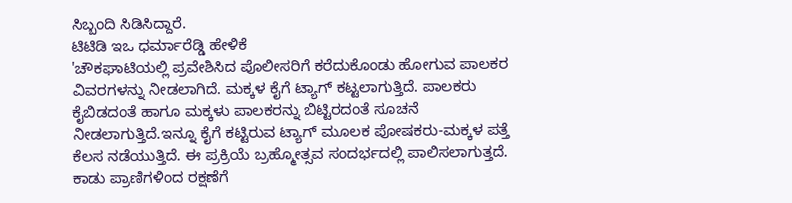ಸಿಬ್ಬಂದಿ ಸಿಡಿಸಿದ್ದಾರೆ.
ಟಿಟಿಡಿ ಇಒ ಧರ್ಮಾರೆಡ್ಡಿ ಹೇಳಿಕೆ
'ಚೌಕಘಾಟಿಯಲ್ಲಿ ಪ್ರವೇಶಿಸಿದ ಪೊಲೀಸರಿಗೆ ಕರೆದುಕೊಂಡು ಹೋಗುವ ಪಾಲಕರ ವಿವರಗಳನ್ನು ನೀಡಲಾಗಿದೆ. ಮಕ್ಕಳ ಕೈಗೆ ಟ್ಯಾಗ್ ಕಟ್ಟಲಾಗುತ್ತಿದೆ. ಪಾಲಕರು ಕೈಬಿಡದಂತೆ ಹಾಗೂ ಮಕ್ಕಳು ಪಾಲಕರನ್ನು ಬಿಟ್ಟಿರದಂತೆ ಸೂಚನೆ ನೀಡಲಾಗುತ್ತಿದೆ.ಇನ್ನೂ ಕೈಗೆ ಕಟ್ಟಿರುವ ಟ್ಯಾಗ್ ಮೂಲಕ ಪೋಷಕರು-ಮಕ್ಕಳ ಪತ್ತೆ ಕೆಲಸ ನಡೆಯುತ್ತಿದೆ. ಈ ಪ್ರಕ್ರಿಯೆ ಬ್ರಹ್ಮೋತ್ಸವ ಸಂದರ್ಭದಲ್ಲಿ ಪಾಲಿಸಲಾಗುತ್ತದೆ. ಕಾಡು ಪ್ರಾಣಿಗಳಿಂದ ರಕ್ಷಣೆಗೆ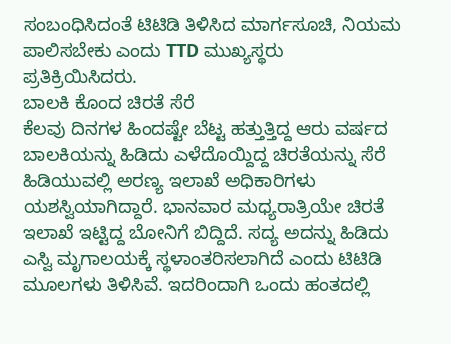ಸಂಬಂಧಿಸಿದಂತೆ ಟಿಟಿಡಿ ತಿಳಿಸಿದ ಮಾರ್ಗಸೂಚಿ, ನಿಯಮ ಪಾಲಿಸಬೇಕು ಎಂದು TTD ಮುಖ್ಯಸ್ಥರು ಪ್ರತಿಕ್ರಿಯಿಸಿದರು.
ಬಾಲಕಿ ಕೊಂದ ಚಿರತೆ ಸೆರೆ
ಕೆಲವು ದಿನಗಳ ಹಿಂದಷ್ಟೇ ಬೆಟ್ಟ ಹತ್ತುತ್ತಿದ್ದ ಆರು ವರ್ಷದ ಬಾಲಕಿಯನ್ನು ಹಿಡಿದು ಎಳೆದೊಯ್ದಿದ್ದ ಚಿರತೆಯನ್ನು ಸೆರೆ ಹಿಡಿಯುವಲ್ಲಿ ಅರಣ್ಯ ಇಲಾಖೆ ಅಧಿಕಾರಿಗಳು ಯಶಸ್ವಿಯಾಗಿದ್ದಾರೆ. ಭಾನವಾರ ಮಧ್ಯರಾತ್ರಿಯೇ ಚಿರತೆ ಇಲಾಖೆ ಇಟ್ಟಿದ್ದ ಬೋನಿಗೆ ಬಿದ್ದಿದೆ. ಸದ್ಯ ಅದನ್ನು ಹಿಡಿದು ಎಸ್ವಿ ಮೃಗಾಲಯಕ್ಕೆ ಸ್ಥಳಾಂತರಿಸಲಾಗಿದೆ ಎಂದು ಟಿಟಿಡಿ ಮೂಲಗಳು ತಿಳಿಸಿವೆ. ಇದರಿಂದಾಗಿ ಒಂದು ಹಂತದಲ್ಲಿ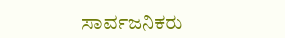ಸಾರ್ವಜನಿಕರು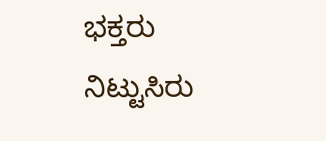ಭಕ್ತರು ನಿಟ್ಟುಸಿರು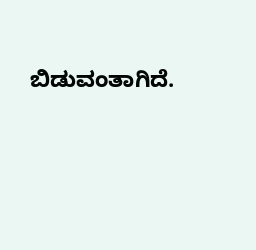ಬಿಡುವಂತಾಗಿದೆ.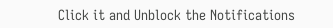Click it and Unblock the Notifications